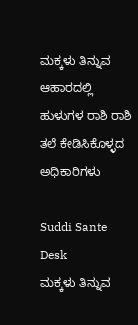ಮಕ್ಕಳು ತಿನ್ನುವ ಆಹಾರದಲ್ಲಿ ಹುಳುಗಳ ರಾಶಿ ರಾಶಿ ತಲೆ ಕೇಡಿಸಿಕೊಳ್ಳದ ಅಧಿಕಾರಿಗಳು

Suddi Sante Desk
ಮಕ್ಕಳು ತಿನ್ನುವ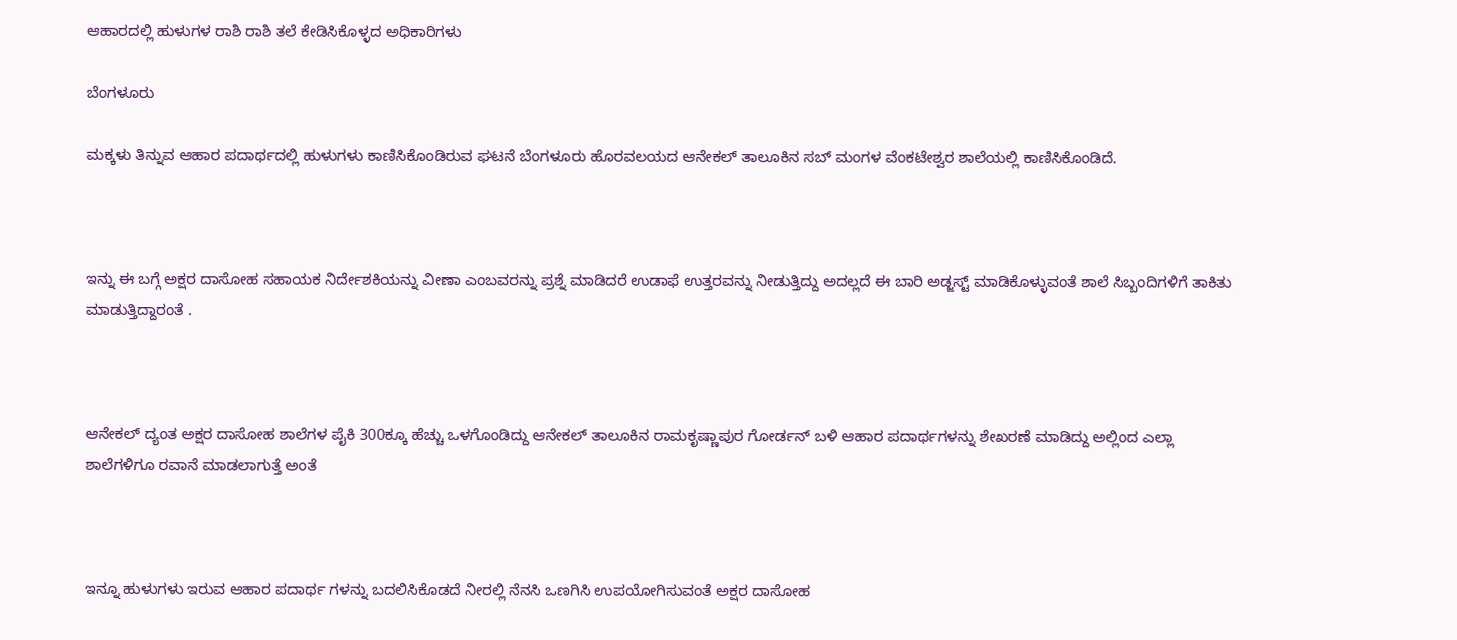ಆಹಾರದಲ್ಲಿ ಹುಳುಗಳ ರಾಶಿ ರಾಶಿ ತಲೆ ಕೇಡಿಸಿಕೊಳ್ಳದ ಅಧಿಕಾರಿಗಳು

ಬೆಂಗಳೂರು

ಮಕ್ಕಳು ತಿನ್ನುವ ಆಹಾರ ಪದಾರ್ಥದಲ್ಲಿ ಹುಳುಗಳು ಕಾಣಿಸಿಕೊಂಡಿರುವ ಘಟನೆ ಬೆಂಗಳೂರು ಹೊರವಲಯದ ಆನೇಕಲ್ ತಾಲೂಕಿನ ಸಬ್ ಮಂಗಳ ವೆಂಕಟೇಶ್ವರ ಶಾಲೆಯಲ್ಲಿ ಕಾಣಿಸಿಕೊಂಡಿದೆ.



ಇನ್ನು ಈ ಬಗ್ಗೆ ಅಕ್ಷರ ದಾಸೋಹ ಸಹಾಯಕ ನಿರ್ದೇಶಕಿಯನ್ನು ವೀಣಾ ಎಂಬವರನ್ನು ಪ್ರಶ್ನೆ ಮಾಡಿದರೆ ಉಡಾಫೆ ಉತ್ತರವನ್ನು ನೀಡುತ್ತಿದ್ದು ಅದಲ್ಲದೆ ಈ ಬಾರಿ ಅಡ್ಜಸ್ಟ್ ಮಾಡಿಕೊಳ್ಳುವಂತೆ ಶಾಲೆ ಸಿಬ್ಬಂದಿಗಳಿಗೆ ತಾಕಿತು ಮಾಡುತ್ತಿದ್ದಾರಂತೆ .



ಆನೇಕಲ್ ದ್ಯಂತ ಅಕ್ಷರ ದಾಸೋಹ ಶಾಲೆಗಳ ಪೈಕಿ 300ಕ್ಕೂ ಹೆಚ್ಚು ಒಳಗೊಂಡಿದ್ದು ಆನೇಕಲ್ ತಾಲೂಕಿನ ರಾಮಕೃಷ್ಣಾಪುರ ಗೋರ್ಡನ್ ಬಳಿ ಆಹಾರ ಪದಾರ್ಥಗಳನ್ನು ಶೇಖರಣೆ ಮಾಡಿದ್ದು ಅಲ್ಲಿಂದ ಎಲ್ಲಾ ಶಾಲೆಗಳಿಗೂ ರವಾನೆ ಮಾಡಲಾಗುತ್ತೆ ಅಂತೆ



ಇನ್ನೂ ಹುಳುಗಳು ಇರುವ ಆಹಾರ ಪದಾರ್ಥ ಗಳನ್ನು ಬದಲಿಸಿಕೊಡದೆ ನೀರಲ್ಲಿ ನೆನಸಿ ಒಣಗಿಸಿ ಉಪಯೋಗಿಸುವಂತೆ ಅಕ್ಷರ ದಾಸೋಹ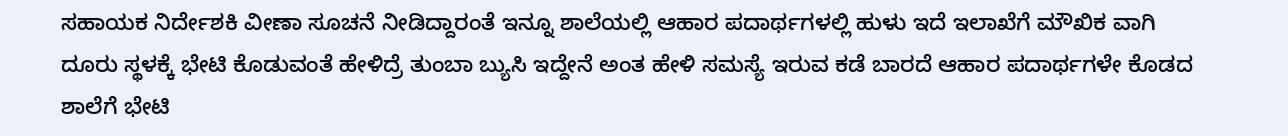ಸಹಾಯಕ ನಿರ್ದೇಶಕಿ ವೀಣಾ ಸೂಚನೆ ನೀಡಿದ್ದಾರಂತೆ ಇನ್ನೂ ಶಾಲೆಯಲ್ಲಿ ಆಹಾರ ಪದಾರ್ಥಗಳಲ್ಲಿ ಹುಳು ಇದೆ ಇಲಾಖೆಗೆ ಮೌಖಿಕ ವಾಗಿ ದೂರು ಸ್ಥಳಕ್ಕೆ ಭೇಟಿ ಕೊಡುವಂತೆ ಹೇಳಿದ್ರೆ ತುಂಬಾ ಬ್ಯುಸಿ ಇದ್ದೇನೆ ಅಂತ ಹೇಳಿ ಸಮಸ್ಯೆ ಇರುವ ಕಡೆ ಬಾರದೆ ಆಹಾರ ಪದಾರ್ಥಗಳೇ ಕೊಡದ ಶಾಲೆಗೆ ಭೇಟಿ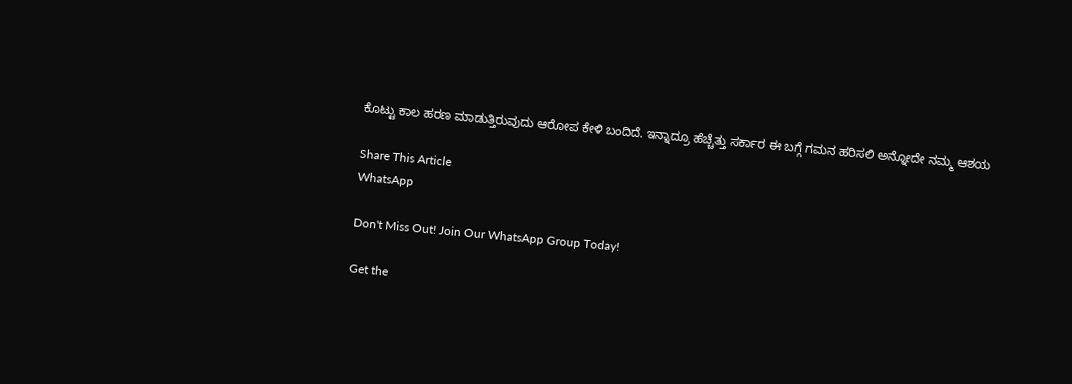ಕೊಟ್ಟು ಕಾಲ ಹರಣ ಮಾಡುತ್ತಿರುವುದು ಆರೋಪ ಕೇಳಿ ಬಂದಿದೆ. ಇನ್ನಾದ್ರೂ ಹೆಚ್ಚೆತ್ತು ಸರ್ಕಾರ ಈ ಬಗ್ಗೆ ಗಮನ ಹರಿಸಲಿ ಅನ್ನೋದೇ ನಮ್ಮ ಆಶಯ

Share This Article
WhatsApp

Don't Miss Out! Join Our WhatsApp Group Today!

Get the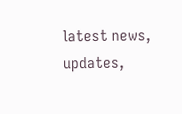latest news, updates,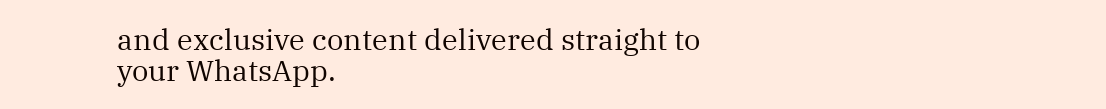and exclusive content delivered straight to your WhatsApp.